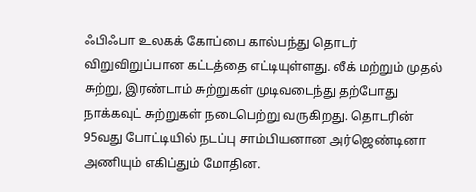ஃபிஃபா உலகக் கோப்பை கால்பந்து தொடர் விறுவிறுப்பான கட்டத்தை எட்டியுள்ளது. லீக் மற்றும் முதல் சுற்று, இரண்டாம் சுற்றுகள் முடிவடைந்து தற்போது நாக்கவுட் சுற்றுகள் நடைபெற்று வருகிறது. தொடரின் 95வது போட்டியில் நடப்பு சாம்பியனான அர்ஜெண்டினா அணியும் எகிப்தும் மோதின.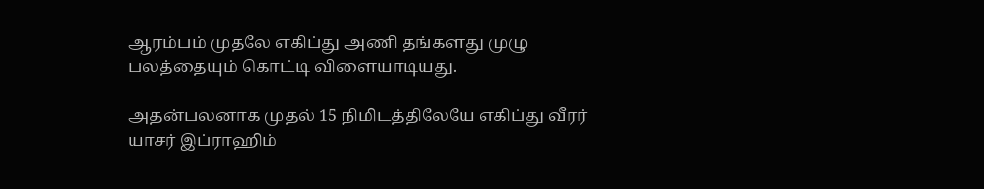ஆரம்பம் முதலே எகிப்து அணி தங்களது முழு பலத்தையும் கொட்டி விளையாடியது.

அதன்பலனாக முதல் 15 நிமிடத்திலேயே எகிப்து வீரர் யாசர் இப்ராஹிம்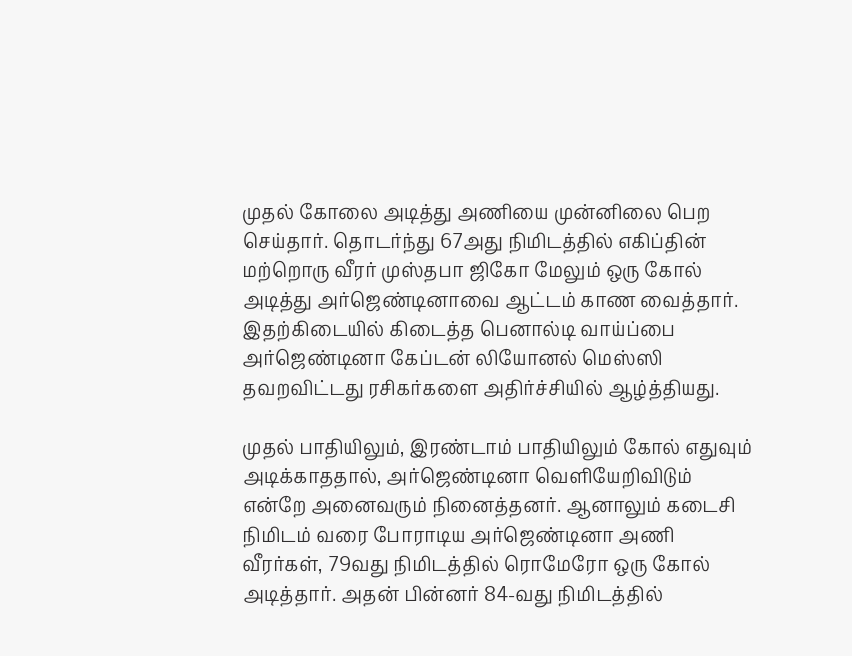முதல் கோலை அடித்து அணியை முன்னிலை பெற செய்தார். தொடர்ந்து 67அது நிமிடத்தில் எகிப்தின் மற்றொரு வீரர் முஸ்தபா ஜிகோ மேலும் ஒரு கோல் அடித்து அர்ஜெண்டினாவை ஆட்டம் காண வைத்தார். இதற்கிடையில் கிடைத்த பெனால்டி வாய்ப்பை அர்ஜெண்டினா கேப்டன் லியோனல் மெஸ்ஸி தவறவிட்டது ரசிகர்களை அதிர்ச்சியில் ஆழ்த்தியது.

முதல் பாதியிலும், இரண்டாம் பாதியிலும் கோல் எதுவும் அடிக்காததால், அர்ஜெண்டினா வெளியேறிவிடும் என்றே அனைவரும் நினைத்தனர். ஆனாலும் கடைசி நிமிடம் வரை போராடிய அர்ஜெண்டினா அணி வீரர்கள், 79வது நிமிடத்தில் ரொமேரோ ஒரு கோல் அடித்தார். அதன் பின்னர் 84-வது நிமிடத்தில்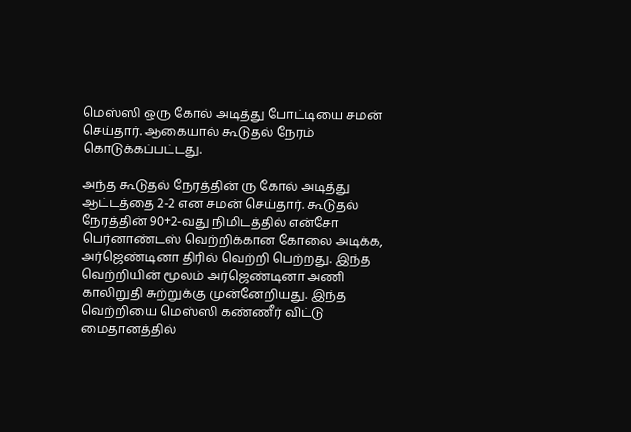மெஸ்ஸி ஒரு கோல் அடித்து போட்டியை சமன் செய்தார். ஆகையால் கூடுதல் நேரம் கொடுக்கப்பட்டது.

அந்த கூடுதல் நேரத்தின் ரு கோல் அடித்து ஆட்டத்தை 2-2 என சமன் செய்தார். கூடுதல் நேரத்தின் 90+2-வது நிமிடத்தில் என்சோ பெர்னாண்டஸ் வெற்றிக்கான கோலை அடிக்க, அர்ஜெண்டினா திரில் வெற்றி பெற்றது. இந்த வெற்றியின் மூலம் அர்ஜெண்டினா அணி காலிறுதி சுற்றுக்கு முன்னேறியது. இந்த வெற்றியை மெஸ்ஸி கண்ணீர் விட்டு மைதானத்தில்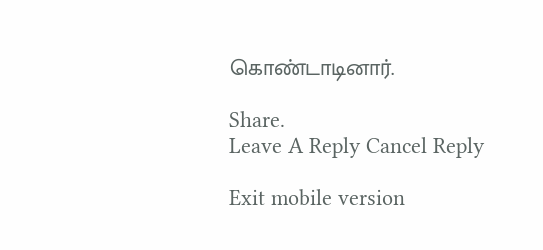கொண்டாடினார்.

Share.
Leave A Reply Cancel Reply

Exit mobile version